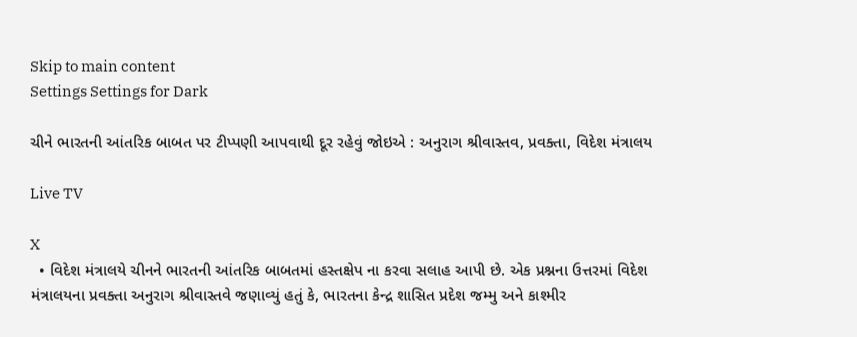Skip to main content
Settings Settings for Dark

ચીને ભારતની આંતરિક બાબત પર ટીપ્પણી આપવાથી દૂર રહેવું જોઇએ : અનુરાગ શ્રીવાસ્તવ, પ્રવક્તા, વિદેશ મંત્રાલય

Live TV

X
  • વિદેશ મંત્રાલયે ચીનને ભારતની આંતરિક બાબતમાં હસ્તક્ષેપ ના કરવા સલાહ આપી છે. એક પ્રશ્નના ઉત્તરમાં વિદેશ મંત્રાલયના પ્રવક્તા અનુરાગ શ્રીવાસ્તવે જણાવ્યું હતું કે, ભારતના કેન્દ્ર શાસિત પ્રદેશ જમ્મુ અને કાશ્મીર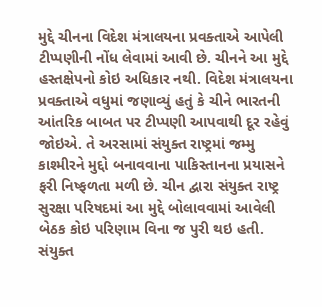મુદ્દે ચીનના વિદેશ મંત્રાલયના પ્રવક્તાએ આપેલી ટીપ્પણીની નોંધ લેવામાં આવી છે. ચીનને આ મુદ્દે હસ્તક્ષેપનો કોઇ અધિકાર નથી. વિદેશ મંત્રાલયના પ્રવક્તાએ વધુમાં જણાવ્યું હતું કે ચીને ભારતની આંતરિક બાબત પર ટીપ્પણી આપવાથી દૂર રહેવું જોઇએ. તે અરસામાં સંયુક્ત રાષ્ટ્રમાં જમ્મુ કાશ્મીરને મુદ્દો બનાવવાના પાકિસ્તાનના પ્રયાસને ફરી નિષ્ફળતા મળી છે. ચીન દ્વારા સંયુક્ત રાષ્ટ્ર સુરક્ષા પરિષદમાં આ મુદ્દે બોલાવવામાં આવેલી બેઠક કોઇ પરિણામ વિના જ પુરી થઇ હતી. સંયુક્ત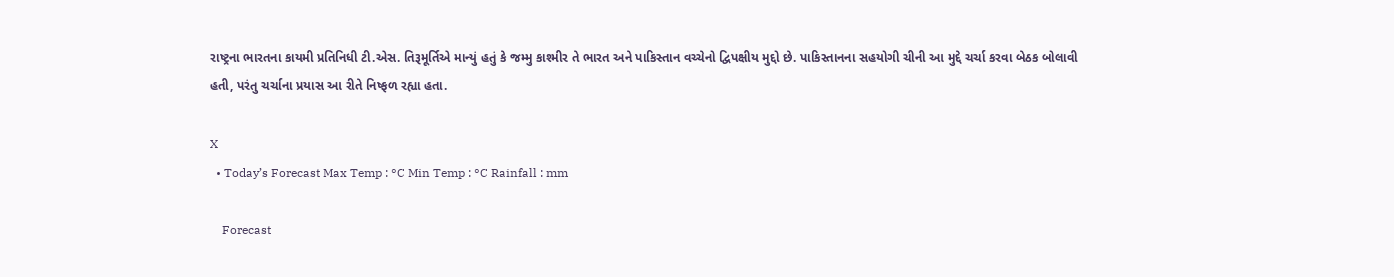રાષ્ટ્રના ભારતના કાયમી પ્રતિનિધી ટી.એસ. તિરૂમૂર્તિએ માન્યું હતું કે જમ્મુ કાશ્મીર તે ભારત અને પાકિસ્તાન વચ્ચેનો દ્વિપક્ષીય મુદ્દો છે. પાકિસ્તાનના સહયોગી ચીની આ મુદ્દે ચર્ચા કરવા બેઠક બોલાવી હતી, પરંતુ ચર્ચાના પ્રયાસ આ રીતે નિષ્ફળ રહ્યા હતા.

X
  • Today’s Forecast Max Temp : °C Min Temp : °C Rainfall : mm

    Forecast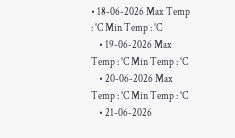• 18-06-2026 Max Temp : °C Min Temp : °C
    • 19-06-2026 Max Temp : °C Min Temp : °C
    • 20-06-2026 Max Temp : °C Min Temp : °C
    • 21-06-2026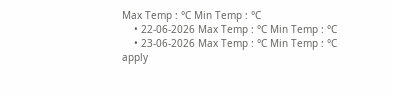Max Temp : °C Min Temp : °C
    • 22-06-2026 Max Temp : °C Min Temp : °C
    • 23-06-2026 Max Temp : °C Min Temp : °C
apply